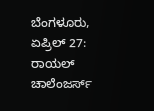ಬೆಂಗಳೂರು, ಏಪ್ರಿಲ್ 27: ರಾಯಲ್ ಚಾಲೆಂಜರ್ಸ್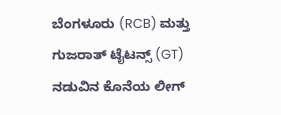ಬೆಂಗಳೂರು (RCB) ಮತ್ತು ಗುಜರಾತ್ ಟೈಟನ್ಸ್ (GT) ನಡುವಿನ ಕೊನೆಯ ಲೀಗ್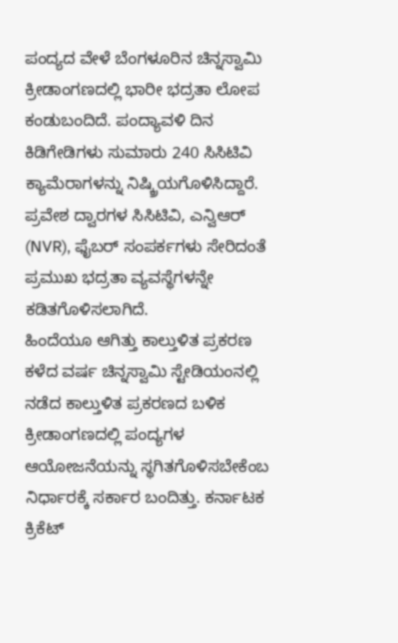ಪಂದ್ಯದ ವೇಳೆ ಬೆಂಗಳೂರಿನ ಚಿನ್ನಸ್ವಾಮಿ ಕ್ರೀಡಾಂಗಣದಲ್ಲಿ ಭಾರೀ ಭದ್ರತಾ ಲೋಪ ಕಂಡುಬಂದಿದೆ. ಪಂದ್ಯಾವಳಿ ದಿನ ಕಿಡಿಗೇಡಿಗಳು ಸುಮಾರು 240 ಸಿಸಿಟಿವಿ ಕ್ಯಾಮೆರಾಗಳನ್ನು ನಿಷ್ಕ್ರಿಯಗೊಳಿಸಿದ್ದಾರೆ. ಪ್ರವೇಶ ದ್ವಾರಗಳ ಸಿಸಿಟಿವಿ, ಎನ್ವಿಆರ್ (NVR), ಫೈಬರ್ ಸಂಪರ್ಕಗಳು ಸೇರಿದಂತೆ ಪ್ರಮುಖ ಭದ್ರತಾ ವ್ಯವಸ್ಥೆಗಳನ್ನೇ ಕಡಿತಗೊಳಿಸಲಾಗಿದೆ.
ಹಿಂದೆಯೂ ಆಗಿತ್ತು ಕಾಲ್ತುಳಿತ ಪ್ರಕರಣ
ಕಳೆದ ವರ್ಷ ಚಿನ್ನಸ್ವಾಮಿ ಸ್ಟೇಡಿಯಂನಲ್ಲಿ ನಡೆದ ಕಾಲ್ತುಳಿತ ಪ್ರಕರಣದ ಬಳಿಕ ಕ್ರೀಡಾಂಗಣದಲ್ಲಿ ಪಂದ್ಯಗಳ ಆಯೋಜನೆಯನ್ನು ಸ್ಥಗಿತಗೊಳಿಸಬೇಕೆಂಬ ನಿರ್ಧಾರಕ್ಕೆ ಸರ್ಕಾರ ಬಂದಿತ್ತು. ಕರ್ನಾಟಕ ಕ್ರಿಕೆಟ್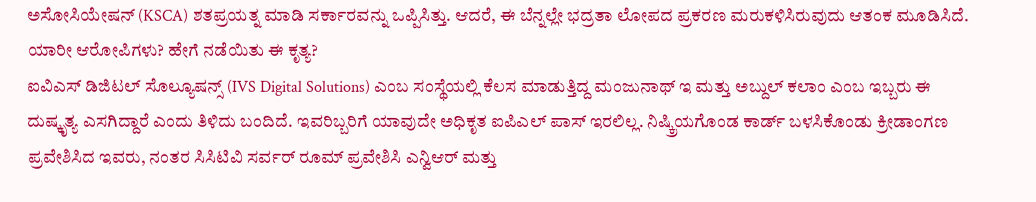ಅಸೋಸಿಯೇಷನ್ (KSCA) ಶತಪ್ರಯತ್ನ ಮಾಡಿ ಸರ್ಕಾರವನ್ನು ಒಪ್ಪಿಸಿತ್ತು. ಆದರೆ, ಈ ಬೆನ್ನಲ್ಲೇ ಭದ್ರತಾ ಲೋಪದ ಪ್ರಕರಣ ಮರುಕಳಿಸಿರುವುದು ಆತಂಕ ಮೂಡಿಸಿದೆ.
ಯಾರೀ ಆರೋಪಿಗಳು? ಹೇಗೆ ನಡೆಯಿತು ಈ ಕೃತ್ಯ?
ಐವಿಎಸ್ ಡಿಜಿಟಲ್ ಸೊಲ್ಯೂಷನ್ಸ್ (IVS Digital Solutions) ಎಂಬ ಸಂಸ್ಥೆಯಲ್ಲಿ ಕೆಲಸ ಮಾಡುತ್ತಿದ್ದ ಮಂಜುನಾಥ್ ಇ ಮತ್ತು ಅಬ್ದುಲ್ ಕಲಾಂ ಎಂಬ ಇಬ್ಬರು ಈ ದುಷ್ಕೃತ್ಯ ಎಸಗಿದ್ದಾರೆ ಎಂದು ತಿಳಿದು ಬಂದಿದೆ. ಇವರಿಬ್ಬರಿಗೆ ಯಾವುದೇ ಅಧಿಕೃತ ಐಪಿಎಲ್ ಪಾಸ್ ಇರಲಿಲ್ಲ. ನಿಷ್ಕ್ರಿಯಗೊಂಡ ಕಾರ್ಡ್ ಬಳಸಿಕೊಂಡು ಕ್ರೀಡಾಂಗಣ ಪ್ರವೇಶಿಸಿದ ಇವರು, ನಂತರ ಸಿಸಿಟಿವಿ ಸರ್ವರ್ ರೂಮ್ ಪ್ರವೇಶಿಸಿ ಎನ್ವಿಆರ್ ಮತ್ತು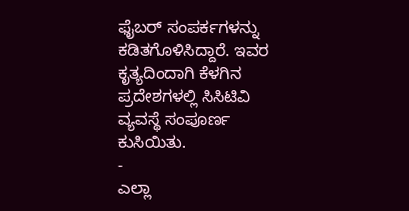ಫೈಬರ್ ಸಂಪರ್ಕಗಳನ್ನು ಕಡಿತಗೊಳಿಸಿದ್ದಾರೆ. ಇವರ ಕೃತ್ಯದಿಂದಾಗಿ ಕೆಳಗಿನ ಪ್ರದೇಶಗಳಲ್ಲಿ ಸಿಸಿಟಿವಿ ವ್ಯವಸ್ಥೆ ಸಂಪೂರ್ಣ ಕುಸಿಯಿತು.
-
ಎಲ್ಲಾ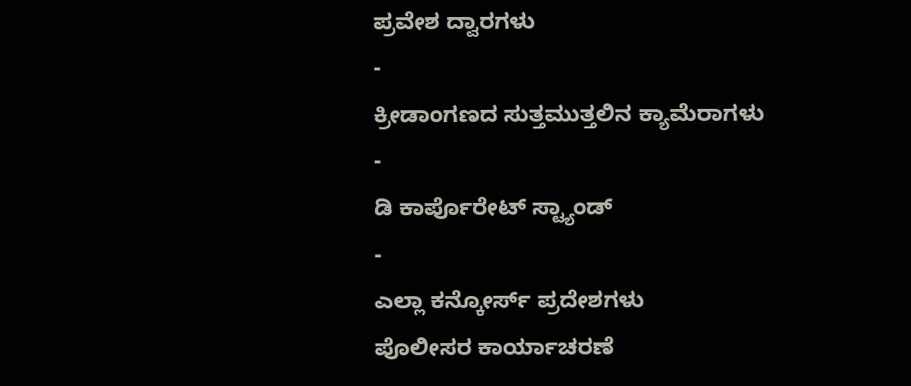ಪ್ರವೇಶ ದ್ವಾರಗಳು
-
ಕ್ರೀಡಾಂಗಣದ ಸುತ್ತಮುತ್ತಲಿನ ಕ್ಯಾಮೆರಾಗಳು
-
ಡಿ ಕಾರ್ಪೊರೇಟ್ ಸ್ಟ್ಯಾಂಡ್
-
ಎಲ್ಲಾ ಕನ್ಕೋರ್ಸ್ ಪ್ರದೇಶಗಳು
ಪೊಲೀಸರ ಕಾರ್ಯಾಚರಣೆ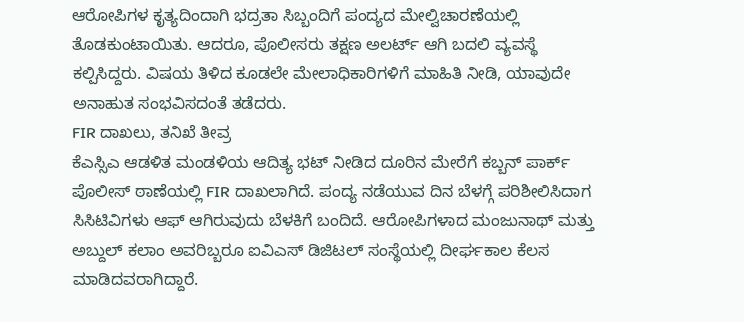ಆರೋಪಿಗಳ ಕೃತ್ಯದಿಂದಾಗಿ ಭದ್ರತಾ ಸಿಬ್ಬಂದಿಗೆ ಪಂದ್ಯದ ಮೇಲ್ವಿಚಾರಣೆಯಲ್ಲಿ ತೊಡಕುಂಟಾಯಿತು. ಆದರೂ, ಪೊಲೀಸರು ತಕ್ಷಣ ಅಲರ್ಟ್ ಆಗಿ ಬದಲಿ ವ್ಯವಸ್ಥೆ ಕಲ್ಪಿಸಿದ್ದರು. ವಿಷಯ ತಿಳಿದ ಕೂಡಲೇ ಮೇಲಾಧಿಕಾರಿಗಳಿಗೆ ಮಾಹಿತಿ ನೀಡಿ, ಯಾವುದೇ ಅನಾಹುತ ಸಂಭವಿಸದಂತೆ ತಡೆದರು.
FIR ದಾಖಲು, ತನಿಖೆ ತೀವ್ರ
ಕೆಎಸ್ಸಿಎ ಆಡಳಿತ ಮಂಡಳಿಯ ಆದಿತ್ಯ ಭಟ್ ನೀಡಿದ ದೂರಿನ ಮೇರೆಗೆ ಕಬ್ಬನ್ ಪಾರ್ಕ್ ಪೊಲೀಸ್ ಠಾಣೆಯಲ್ಲಿ FIR ದಾಖಲಾಗಿದೆ. ಪಂದ್ಯ ನಡೆಯುವ ದಿನ ಬೆಳಗ್ಗೆ ಪರಿಶೀಲಿಸಿದಾಗ ಸಿಸಿಟಿವಿಗಳು ಆಫ್ ಆಗಿರುವುದು ಬೆಳಕಿಗೆ ಬಂದಿದೆ. ಆರೋಪಿಗಳಾದ ಮಂಜುನಾಥ್ ಮತ್ತು ಅಬ್ದುಲ್ ಕಲಾಂ ಅವರಿಬ್ಬರೂ ಐವಿಎಸ್ ಡಿಜಿಟಲ್ ಸಂಸ್ಥೆಯಲ್ಲಿ ದೀರ್ಘಕಾಲ ಕೆಲಸ ಮಾಡಿದವರಾಗಿದ್ದಾರೆ.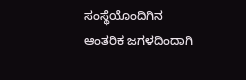ಸಂಸ್ಥೆಯೊಂದಿಗಿನ ಆಂತರಿಕ ಜಗಳದಿಂದಾಗಿ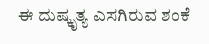ಈ ದುಷ್ಕೃತ್ಯ ಎಸಗಿರುವ ಶಂಕೆ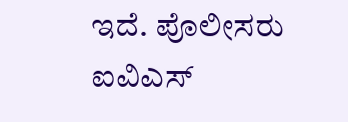ಇದೆ. ಪೊಲೀಸರು ಐವಿಎಸ್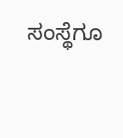ಸಂಸ್ಥೆಗೂ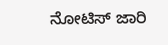ನೋಟಿಸ್ ಜಾರಿ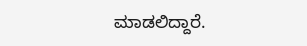ಮಾಡಲಿದ್ದಾರೆ.